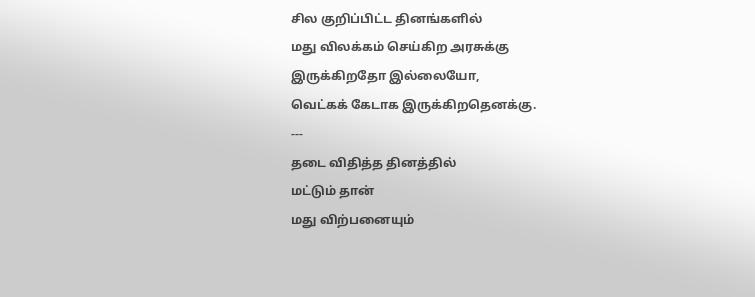சில குறிப்பிட்ட தினங்களில்
மது விலக்கம் செய்கிற அரசுக்கு
இருக்கிறதோ இல்லையோ,
வெட்கக் கேடாக இருக்கிறதெனக்கு.
---
தடை விதித்த தினத்தில்
மட்டும் தான்
மது விற்பனையும்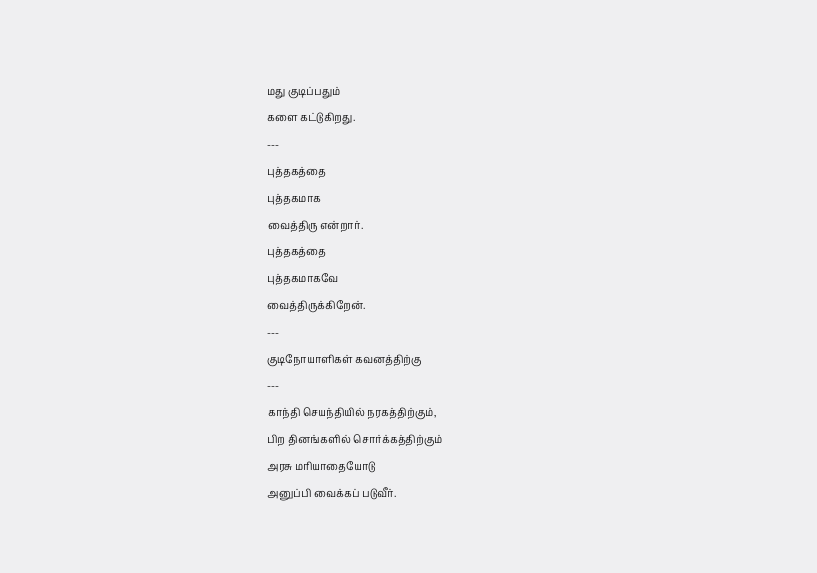மது குடிப்பதும்
களை கட்டுகிறது.
---
புத்தகத்தை
புத்தகமாக
வைத்திரு என்றார்.
புத்தகத்தை
புத்தகமாகவே
வைத்திருக்கிறேன்.
---
குடிநோயாளிகள் கவனத்திற்கு
---
காந்தி செயந்தியில் நரகத்திற்கும்,
பிற தினங்களில் சொர்க்கத்திற்கும்
அரசு மரியாதையோடு
அனுப்பி வைக்கப் படுவீர்.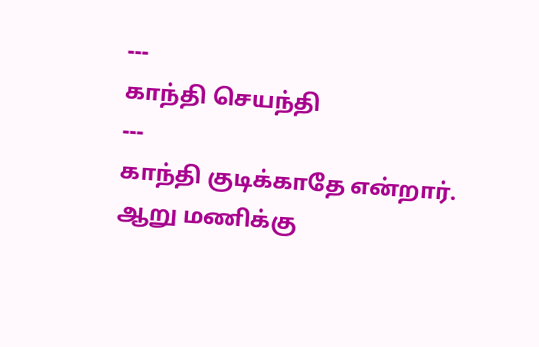---
காந்தி செயந்தி
---
காந்தி குடிக்காதே என்றார்.
ஆறு மணிக்கு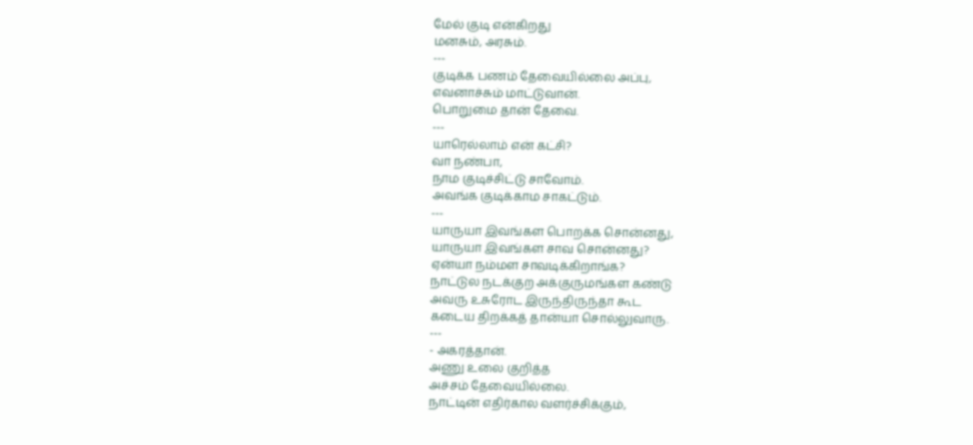மேல் குடி என்கிறது
மனசும், அரசும்.
---
குடிக்க பணம் தேவையில்லை அப்பு,
எவனாச்சும் மாட்டுவான்.
பொறுமை தான் தேவை.
---
யாரெல்லாம் என் கட்சி?
வா நண்பா,
நாம குடிச்சிட்டு சாவோம்.
அவங்க குடிக்காம சாகட்டும்.
---
யாருயா இவங்கள பொறக்க சொன்னது,
யாருயா இவங்கள சாவ சொன்னது?
ஏன்யா நம்மள சாவடிக்கிறாங்க?
நாட்டுல நடக்குற அக்குருமங்கள கண்டு
அவரு உசுரோட இருந்திருந்தா கூட
கடைய திறக்கத் தான்யா சொல்லுவாரு.
---
- அகரத்தான்.
அணு உலை குறித்த
அச்சம் தேவையில்லை.
நாட்டின் எதிர்கால வளர்ச்சிக்கும்,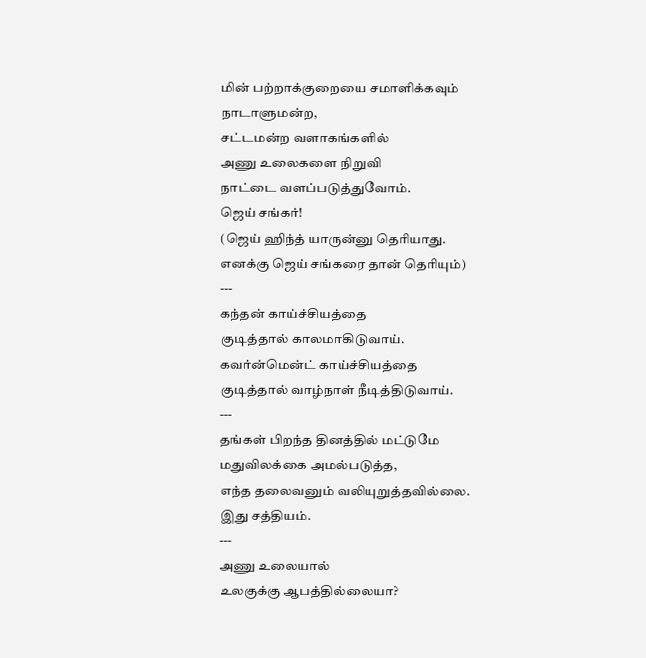மின் பற்றாக்குறையை சமாளிக்கவும்
நாடாளுமன்ற,
சட்டமன்ற வளாகங்களில்
அணு உலைகளை நிறுவி
நாட்டை வளப்படுத்துவோம்.
ஜெய் சங்கர்!
(ஜெய் ஹிந்த் யாருன்னு தெரியாது.
எனக்கு ஜெய் சங்கரை தான் தெரியும்)
---
கந்தன் காய்ச்சியத்தை
குடித்தால் காலமாகிடுவாய்.
கவர்ன்மென்ட் காய்ச்சியத்தை
குடித்தால் வாழ்நாள் நீடித்திடுவாய்.
---
தங்கள் பிறந்த தினத்தில் மட்டுமே
மதுவிலக்கை அமல்படுத்த,
எந்த தலைவனும் வலியுறுத்தவில்லை.
இது சத்தியம்.
---
அணு உலையால்
உலகுக்கு ஆபத்தில்லையா?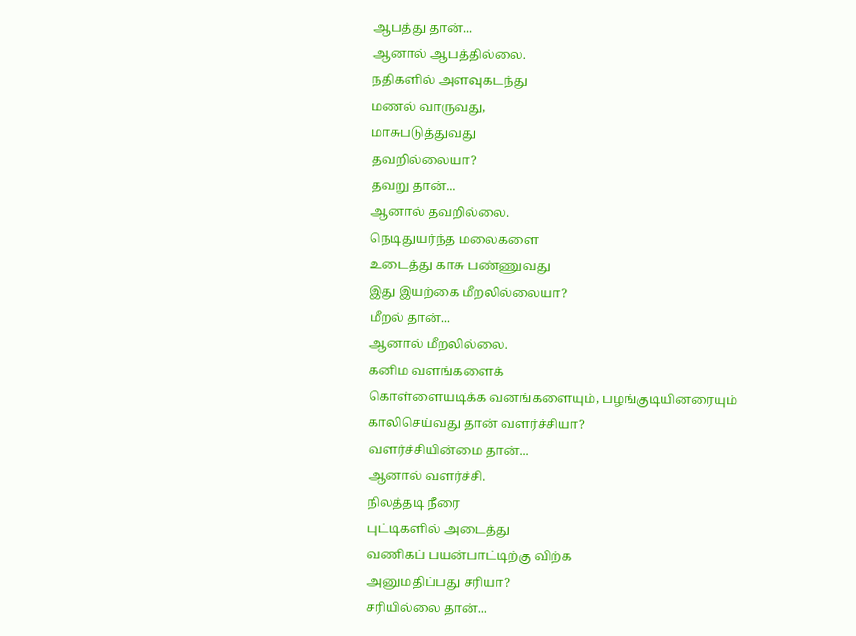ஆபத்து தான்...
ஆனால் ஆபத்தில்லை.
நதிகளில் அளவுகடந்து
மணல் வாருவது,
மாசுபடுத்துவது
தவறில்லையா?
தவறு தான்...
ஆனால் தவறில்லை.
நெடிதுயர்ந்த மலைகளை
உடைத்து காசு பண்ணுவது
இது இயற்கை மீறலில்லையா?
மீறல் தான்...
ஆனால் மீறலில்லை.
கனிம வளங்களைக்
கொள்ளையடிக்க வனங்களையும், பழங்குடியினரையும்
காலிசெய்வது தான் வளர்ச்சியா?
வளர்ச்சியின்மை தான்...
ஆனால் வளர்ச்சி.
நிலத்தடி நீரை
புட்டிகளில் அடைத்து
வணிகப் பயன்பாட்டிற்கு விற்க
அனுமதிப்பது சரியா?
சரியில்லை தான்...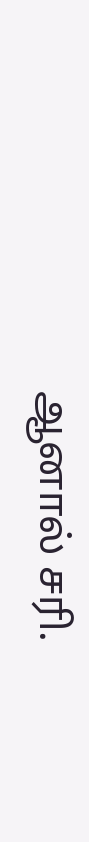ஆனால் சரி.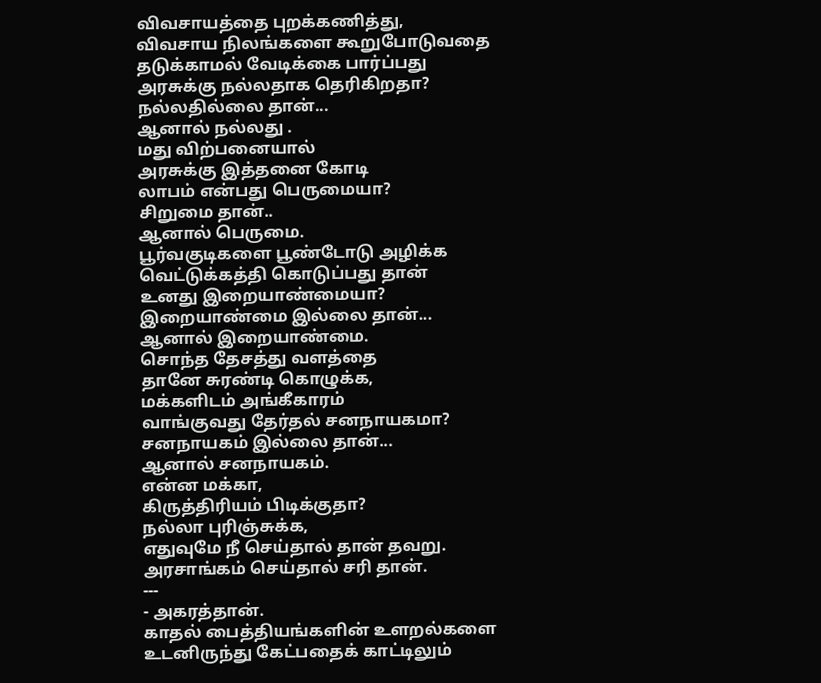விவசாயத்தை புறக்கணித்து,
விவசாய நிலங்களை கூறுபோடுவதை
தடுக்காமல் வேடிக்கை பார்ப்பது
அரசுக்கு நல்லதாக தெரிகிறதா?
நல்லதில்லை தான்...
ஆனால் நல்லது .
மது விற்பனையால்
அரசுக்கு இத்தனை கோடி
லாபம் என்பது பெருமையா?
சிறுமை தான்..
ஆனால் பெருமை.
பூர்வகுடிகளை பூண்டோடு அழிக்க
வெட்டுக்கத்தி கொடுப்பது தான்
உனது இறையாண்மையா?
இறையாண்மை இல்லை தான்...
ஆனால் இறையாண்மை.
சொந்த தேசத்து வளத்தை
தானே சுரண்டி கொழுக்க,
மக்களிடம் அங்கீகாரம்
வாங்குவது தேர்தல் சனநாயகமா?
சனநாயகம் இல்லை தான்...
ஆனால் சனநாயகம்.
என்ன மக்கா,
கிருத்திரியம் பிடிக்குதா?
நல்லா புரிஞ்சுக்க,
எதுவுமே நீ செய்தால் தான் தவறு.
அரசாங்கம் செய்தால் சரி தான்.
---
- அகரத்தான்.
காதல் பைத்தியங்களின் உளறல்களை
உடனிருந்து கேட்பதைக் காட்டிலும்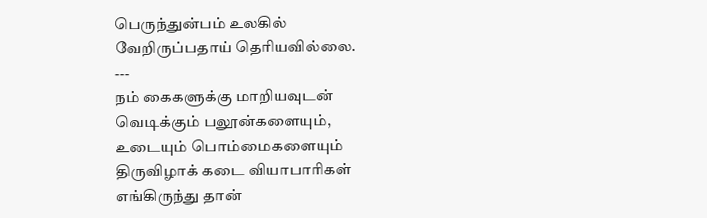பெருந்துன்பம் உலகில்
வேறிருப்பதாய் தெரியவில்லை.
---
நம் கைகளுக்கு மாறியவுடன்
வெடிக்கும் பலூன்களையும்,
உடையும் பொம்மைகளையும்
திருவிழாக் கடை வியாபாரிகள்
எங்கிருந்து தான்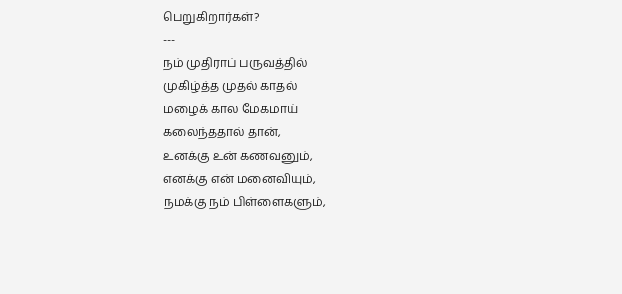பெறுகிறார்கள்?
---
நம் முதிராப் பருவத்தில்
முகிழ்த்த முதல் காதல்
மழைக் கால மேகமாய்
கலைந்ததால் தான்,
உனக்கு உன் கணவனும்,
எனக்கு என் மனைவியும்,
நமக்கு நம் பிள்ளைகளும்,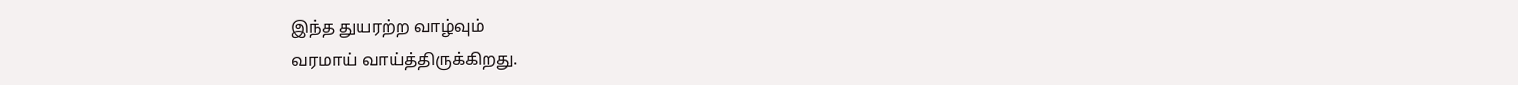இந்த துயரற்ற வாழ்வும்
வரமாய் வாய்த்திருக்கிறது.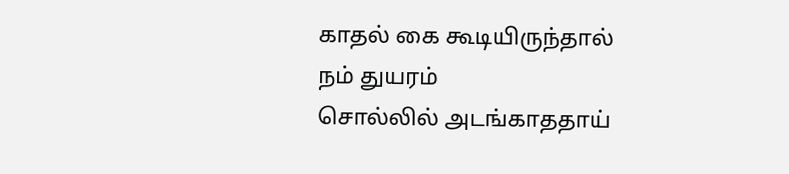காதல் கை கூடியிருந்தால்
நம் துயரம்
சொல்லில் அடங்காததாய்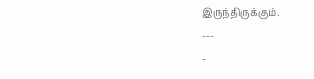இருந்திருக்கும்.
---
-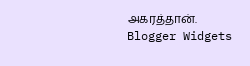அகரத்தான்.
Blogger Widgets